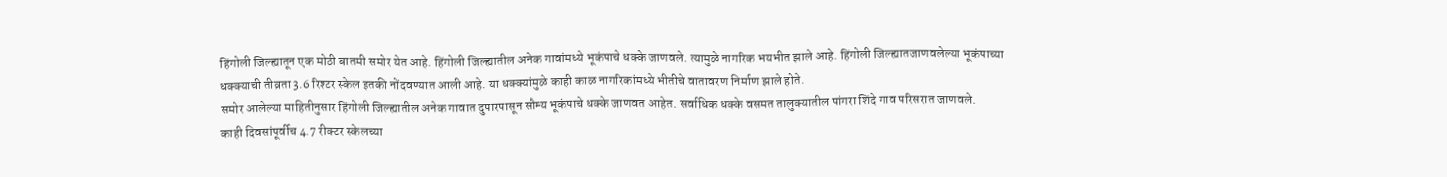हिंगोली जिल्ह्यातून एक मोठी बातमी समोर येत आहे. हिंगोली जिल्ह्यातील अनेक गावांमध्ये भूकंपाचे धक्के जाणवले. त्यामुळे नागरिक भयभीत झाले आहे. हिंगोली जिल्ह्यातजाणवलेल्या भूकंपाच्या धक्क्याची तीव्रता 3.6 रिश्टर स्केल इतकी नोंदवण्यात आली आहे. या धक्क्यांमुळे काही काळ नागरिकांमध्ये भीतीचे वातावरण निर्माण झाले होते.
समोर आलेल्या माहितीनुसार हिंगोली जिल्ह्यातील अनेक गावात दुपारपासून सौम्य भूकंपाचे धक्के जाणवत आहेत. सर्वाधिक धक्के वसमत तालुक्यातील पांगरा शिंदे गाव परिसरात जाणवले.
काही दिवसांपूर्वीच 4.7 रीक्टर स्केलच्या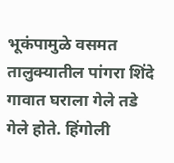भूकंपामुळे वसमत तालुक्यातील पांगरा शिंदे गावात घराला गेले तडे गेले होते. हिंगोली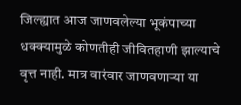जिल्ह्यात आज जाणवलेल्या भूकंपाच्या धक्क्यामुळे कोणतीही जीवितहाणी झाल्याचे वृत्त नाही. मात्र वारंवार जाणवणाऱ्या या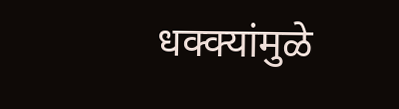धक्क्यांमुळे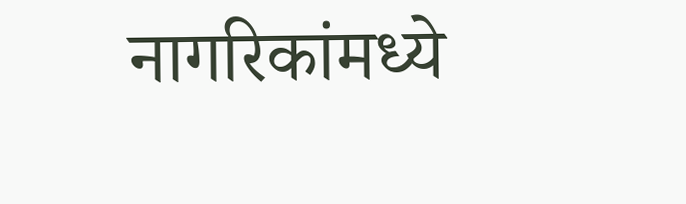नागरिकांमध्ये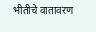भीतीचे वातावरण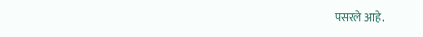पसरले आहे.